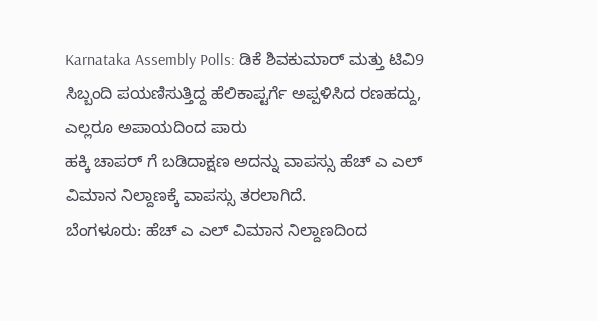Karnataka Assembly Polls: ಡಿಕೆ ಶಿವಕುಮಾರ್ ಮತ್ತು ಟಿವಿ9 ಸಿಬ್ಬಂದಿ ಪಯಣಿಸುತ್ತಿದ್ದ ಹೆಲಿಕಾಪ್ಟರ್ಗೆ ಅಪ್ಪಳಿಸಿದ ರಣಹದ್ದು, ಎಲ್ಲರೂ ಅಪಾಯದಿಂದ ಪಾರು
ಹಕ್ಕಿ ಚಾಪರ್ ಗೆ ಬಡಿದಾಕ್ಷಣ ಅದನ್ನು ವಾಪಸ್ಸು ಹೆಚ್ ಎ ಎಲ್ ವಿಮಾನ ನಿಲ್ದಾಣಕ್ಕೆ ವಾಪಸ್ಸು ತರಲಾಗಿದೆ.
ಬೆಂಗಳೂರು: ಹೆಚ್ ಎ ಎಲ್ ವಿಮಾನ ನಿಲ್ದಾಣದಿಂದ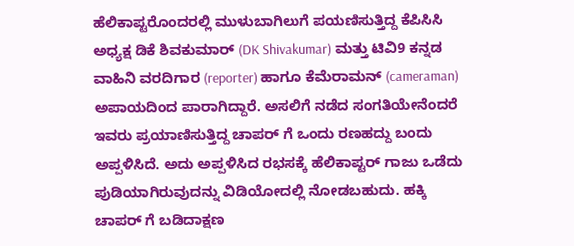ಹೆಲಿಕಾಪ್ಟರೊಂದರಲ್ಲಿ ಮುಳುಬಾಗಿಲುಗೆ ಪಯಣಿಸುತ್ತಿದ್ದ ಕೆಪಿಸಿಸಿ ಅಧ್ಯಕ್ಷ ಡಿಕೆ ಶಿವಕುಮಾರ್ (DK Shivakumar) ಮತ್ತು ಟಿವಿ9 ಕನ್ನಡ ವಾಹಿನಿ ವರದಿಗಾರ (reporter) ಹಾಗೂ ಕೆಮೆರಾಮನ್ (cameraman) ಅಪಾಯದಿಂದ ಪಾರಾಗಿದ್ದಾರೆ. ಅಸಲಿಗೆ ನಡೆದ ಸಂಗತಿಯೇನೆಂದರೆ ಇವರು ಪ್ರಯಾಣಿಸುತ್ತಿದ್ದ ಚಾಪರ್ ಗೆ ಒಂದು ರಣಹದ್ದು ಬಂದು ಅಪ್ಪಳಿಸಿದೆ. ಅದು ಅಪ್ಪಳಿಸಿದ ರಭಸಕ್ಕೆ ಹೆಲಿಕಾಪ್ಟರ್ ಗಾಜು ಒಡೆದು ಪುಡಿಯಾಗಿರುವುದನ್ನು ವಿಡಿಯೋದಲ್ಲಿ ನೋಡಬಹುದು. ಹಕ್ಕಿ ಚಾಪರ್ ಗೆ ಬಡಿದಾಕ್ಷಣ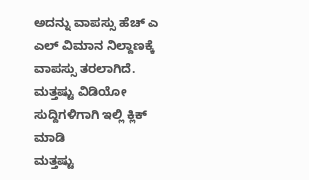ಅದನ್ನು ವಾಪಸ್ಸು ಹೆಚ್ ಎ ಎಲ್ ವಿಮಾನ ನಿಲ್ದಾಣಕ್ಕೆ ವಾಪಸ್ಸು ತರಲಾಗಿದೆ.
ಮತ್ತಷ್ಟು ವಿಡಿಯೋ ಸುದ್ದಿಗಳಿಗಾಗಿ ಇಲ್ಲಿ ಕ್ಲಿಕ್ ಮಾಡಿ
ಮತ್ತಷ್ಟು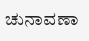ಚುನಾವಣಾ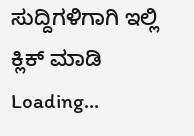ಸುದ್ದಿಗಳಿಗಾಗಿ ಇಲ್ಲಿ ಕ್ಲಿಕ್ ಮಾಡಿ
Loading...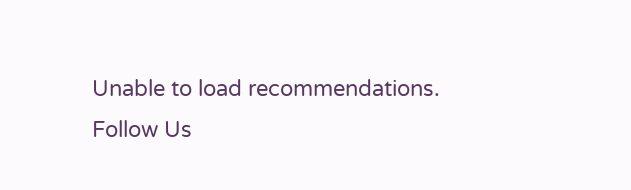Unable to load recommendations.
Follow Us